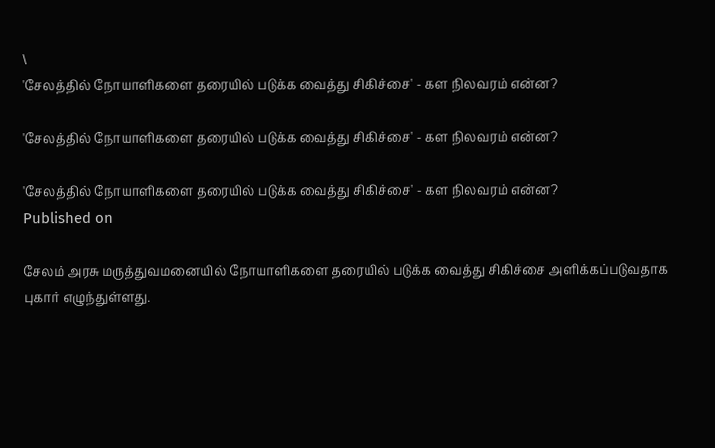\
'சேலத்தில் நோயாளிகளை தரையில் படுக்க வைத்து சிகிச்சை' - கள நிலவரம் என்ன?

'சேலத்தில் நோயாளிகளை தரையில் படுக்க வைத்து சிகிச்சை' - கள நிலவரம் என்ன?

'சேலத்தில் நோயாளிகளை தரையில் படுக்க வைத்து சிகிச்சை' - கள நிலவரம் என்ன?
Published on

சேலம் அரசு மருத்துவமனையில் நோயாளிகளை தரையில் படுக்க வைத்து சிகிச்சை அளிக்கப்படுவதாக புகார் எழுந்துள்ளது.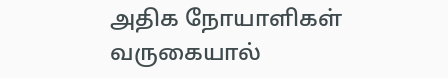அதிக நோயாளிகள் வருகையால்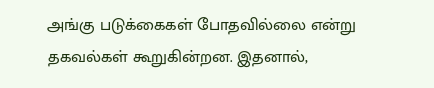அங்கு படுக்கைகள் போதவில்லை என்று தகவல்கள் கூறுகின்றன. இதனால்,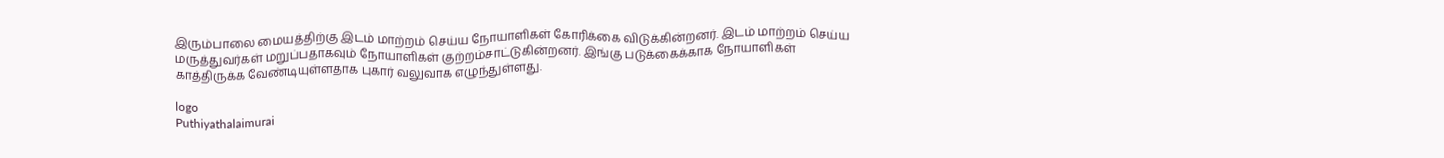இரும்பாலை மையத்திற்கு இடம் மாற்றம் செய்ய நோயாளிகள் கோரிக்கை விடுக்கின்றனர். இடம் மாற்றம் செய்ய மருத்துவர்கள் மறுப்பதாகவும் நோயாளிகள் குற்றம்சாட்டுகின்றனர். இங்கு படுக்கைக்காக நோயாளிகள் காத்திருக்க வேண்டியுள்ளதாக புகார் வலுவாக எழுந்துள்ளது.

logo
Puthiyathalaimurai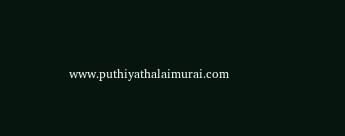www.puthiyathalaimurai.com